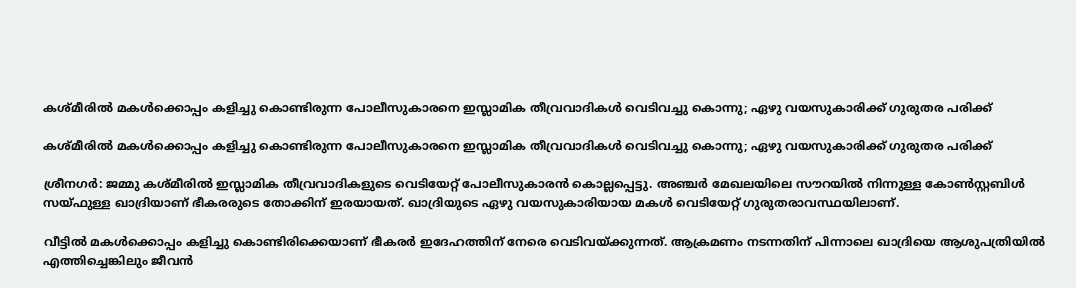കശ്മീരില്‍ മകള്‍ക്കൊപ്പം കളിച്ചു കൊണ്ടിരുന്ന പോലീസുകാരനെ ഇസ്ലാമിക തീവ്രവാദികള്‍ വെടിവച്ചു കൊന്നു; ഏഴു വയസുകാരിക്ക് ഗുരുതര പരിക്ക്

കശ്മീരില്‍ മകള്‍ക്കൊപ്പം കളിച്ചു കൊണ്ടിരുന്ന പോലീസുകാരനെ ഇസ്ലാമിക തീവ്രവാദികള്‍ വെടിവച്ചു കൊന്നു; ഏഴു വയസുകാരിക്ക് ഗുരുതര പരിക്ക്

ശ്രീനഗര്‍: ജമ്മു കശ്മീരില്‍ ഇസ്ലാമിക തീവ്രവാദികളുടെ വെടിയേറ്റ് പോലീസുകാരന്‍ കൊല്ലപ്പെട്ടു. അഞ്ചര്‍ മേഖലയിലെ സൗറയില്‍ നിന്നുള്ള കോണ്‍സ്റ്റബിള്‍ സയ്ഫുള്ള ഖാദ്രിയാണ് ഭീകരരുടെ തോക്കിന് ഇരയായത്. ഖാദ്രിയുടെ ഏഴു വയസുകാരിയായ മകള്‍ വെടിയേറ്റ് ഗുരുതരാവസ്ഥയിലാണ്.

വീട്ടില്‍ മകള്‍ക്കൊപ്പം കളിച്ചു കൊണ്ടിരിക്കെയാണ് ഭീകരര്‍ ഇദേഹത്തിന് നേരെ വെടിവയ്ക്കുന്നത്. ആക്രമണം നടന്നതിന് പിന്നാലെ ഖാദ്രിയെ ആശുപത്രിയില്‍ എത്തിച്ചെങ്കിലും ജീവന്‍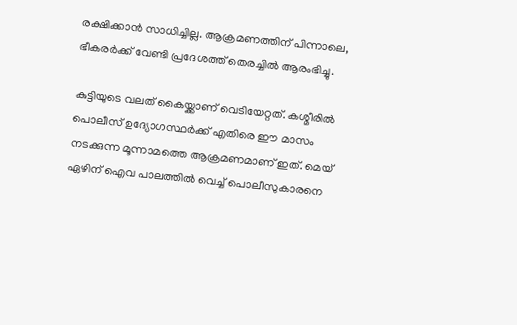രക്ഷിക്കാന്‍ സാധിച്ചില്ല. ആക്രമണത്തിന് പിന്നാലെ, ഭീകരര്‍ക്ക് വേണ്ടി പ്രദേശത്ത് തെരച്ചില്‍ ആരംഭിച്ചു.

കുട്ടിയുടെ വലത് കൈയ്ക്കാണ് വെടിയേറ്റത്. കശ്മീരില്‍ പൊലീസ് ഉദ്യോഗസ്ഥര്‍ക്ക് എതിരെ ഈ മാസം നടക്കുന്ന മൂന്നാമത്തെ ആക്രമണമാണ് ഇത്. മെയ് ഏഴിന് ഐവ പാലത്തില്‍ വെച്ച് പൊലീസുകാരനെ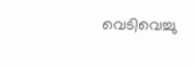വെടിവെച്ചു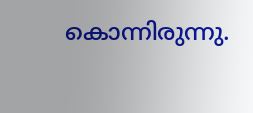കൊന്നിരുന്നു.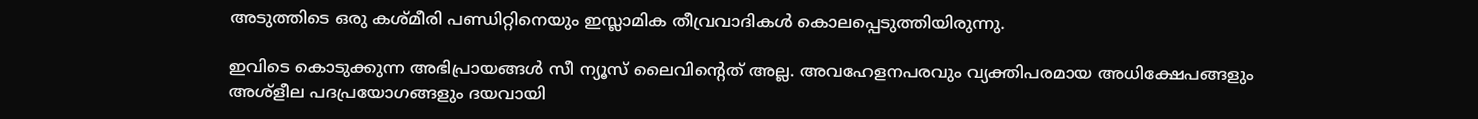അടുത്തിടെ ഒരു കശ്മീരി പണ്ഡിറ്റിനെയും ഇസ്ലാമിക തീവ്രവാദികള്‍ കൊലപ്പെടുത്തിയിരുന്നു.

ഇവിടെ കൊടുക്കുന്ന അഭിപ്രായങ്ങള്‍ സീ ന്യൂസ് ലൈവിന്റെത് അല്ല. അവഹേളനപരവും വ്യക്തിപരമായ അധിക്ഷേപങ്ങളും അശ്‌ളീല പദപ്രയോഗങ്ങളും ദയവായി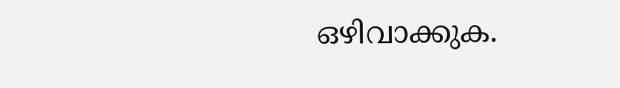ഒഴിവാക്കുക.